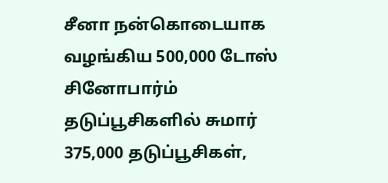சீனா நன்கொடையாக வழங்கிய 500,000 டோஸ் சினோபார்ம் தடுப்பூசிகளில் சுமார் 375,000 தடுப்பூசிகள்,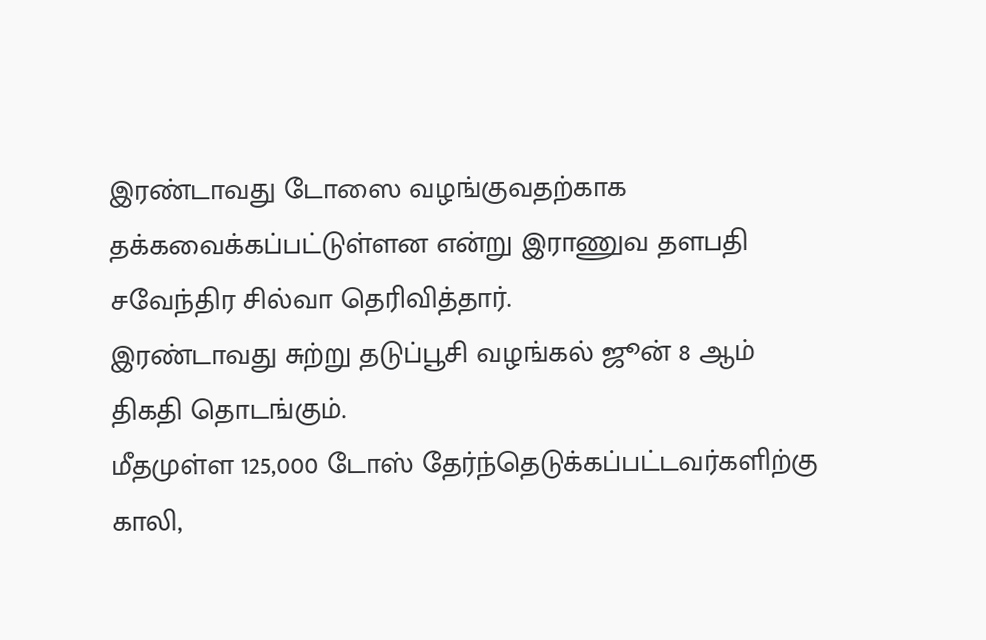இரண்டாவது டோஸை வழங்குவதற்காக தக்கவைக்கப்பட்டுள்ளன என்று இராணுவ தளபதி சவேந்திர சில்வா தெரிவித்தார்.
இரண்டாவது சுற்று தடுப்பூசி வழங்கல் ஜூன் 8 ஆம் திகதி தொடங்கும்.
மீதமுள்ள 125,000 டோஸ் தேர்ந்தெடுக்கப்பட்டவர்களிற்கு காலி,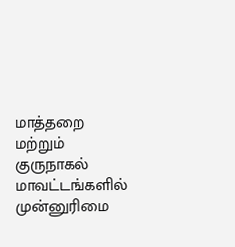மாத்தறை மற்றும் குருநாகல் மாவட்டங்களில் முன்னுரிமை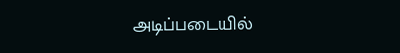அடிப்படையில்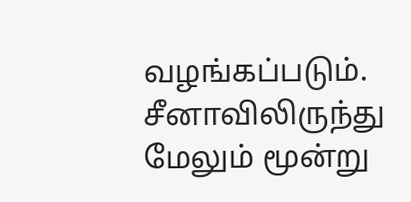வழங்கப்படும்.
சீனாவிலிருந்து மேலும் மூன்று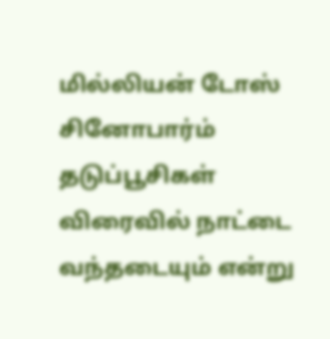மில்லியன் டோஸ் சினோபார்ம் தடுப்பூசிகள் விரைவில் நாட்டை வந்தடையும் என்று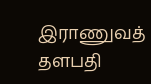இராணுவத் தளபதி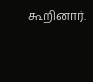கூறினார்.